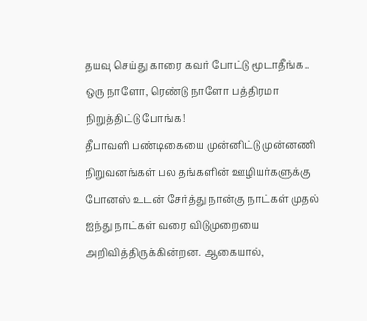தயவு செய்து காரை கவர் போட்டு மூடாதீங்க.. ஒரு நாளோ, ரெண்டு நாளோ பத்திரமா நிறுத்திட்டு போங்க!
தீபாவளி பண்டிகையை முன்னிட்டு முன்னணி நிறுவனங்கள் பல தங்களின் ஊழியர்களுக்கு போனஸ் உடன் சேர்த்து நான்கு நாட்கள் முதல் ஐந்து நாட்கள் வரை விடுமுறையை அறிவித்திருக்கின்றன. ஆகையால்,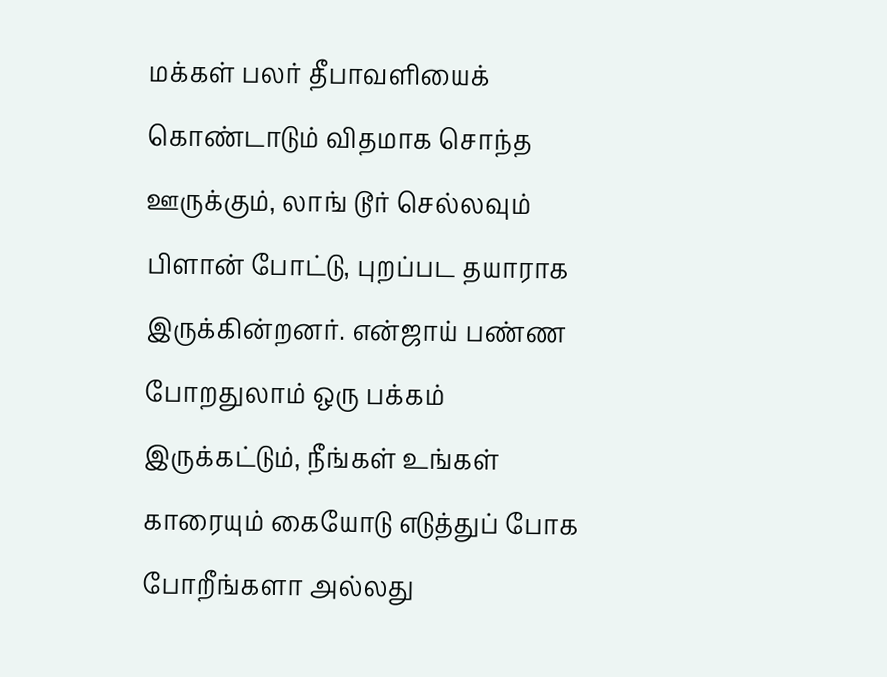மக்கள் பலர் தீபாவளியைக் கொண்டாடும் விதமாக சொந்த ஊருக்கும், லாங் டூர் செல்லவும் பிளான் போட்டு, புறப்பட தயாராக இருக்கின்றனர். என்ஜாய் பண்ண போறதுலாம் ஒரு பக்கம் இருக்கட்டும், நீங்கள் உங்கள் காரையும் கையோடு எடுத்துப் போக போறீங்களா அல்லது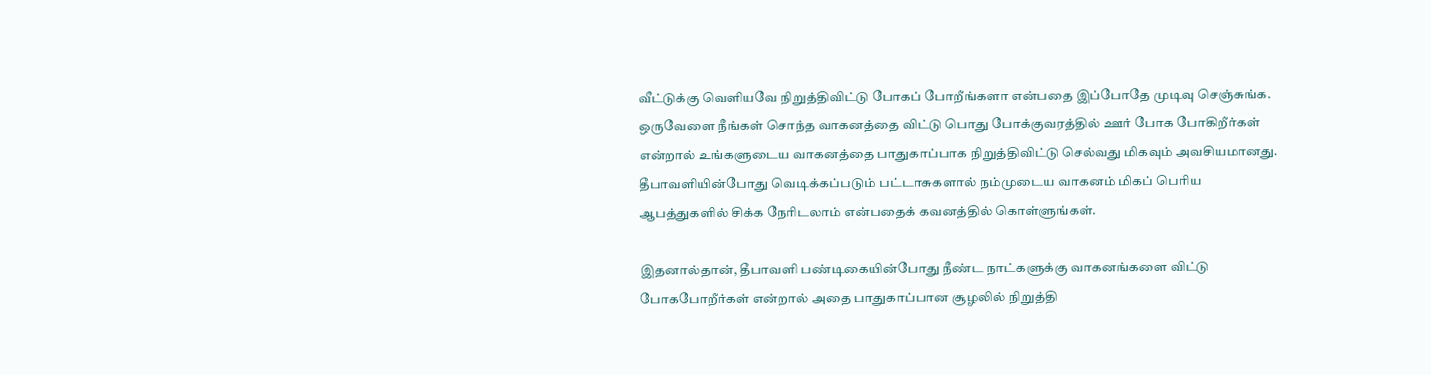வீட்டுக்கு வெளியவே நிறுத்திவிட்டு போகப் போறீங்களா என்பதை இப்போதே முடிவு செஞ்சுங்க.
ஒருவேளை நீங்கள் சொந்த வாகனத்தை விட்டு பொது போக்குவரத்தில் ஊர் போக போகிறீர்கள் என்றால் உங்களுடைய வாகனத்தை பாதுகாப்பாக நிறுத்திவிட்டு செல்வது மிகவும் அவசியமானது. தீபாவளியின்போது வெடிக்கப்படும் பட்டாசுகளால் நம்முடைய வாகனம் மிகப் பெரிய ஆபத்துகளில் சிக்க நேரிடலாம் என்பதைக் கவனத்தில் கொள்ளுங்கள்.

இதனால்தான், தீபாவளி பண்டிகையின்போது நீண்ட நாட்களுக்கு வாகனங்களை விட்டு போகபோறீர்கள் என்றால் அதை பாதுகாப்பான சூழலில் நிறுத்தி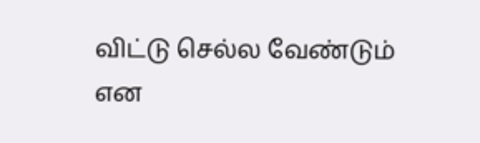விட்டு செல்ல வேண்டும் என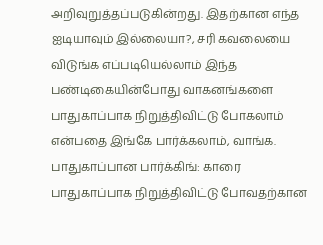அறிவுறுத்தப்படுகின்றது. இதற்கான எந்த ஐடியாவும் இல்லையா?, சரி கவலையை விடுங்க எப்படியெல்லாம் இந்த பண்டிகையின்போது வாகனங்களை பாதுகாப்பாக நிறுத்திவிட்டு போகலாம் என்பதை இங்கே பார்க்கலாம், வாங்க.
பாதுகாப்பான பார்க்கிங்: காரை பாதுகாப்பாக நிறுத்திவிட்டு போவதற்கான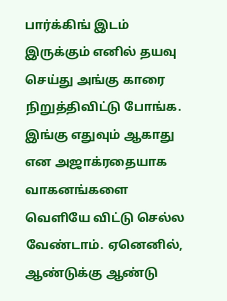பார்க்கிங் இடம் இருக்கும் எனில் தயவு செய்து அங்கு காரை நிறுத்திவிட்டு போங்க. இங்கு எதுவும் ஆகாது என அஜாக்ரதையாக வாகனங்களை வெளியே விட்டு செல்ல வேண்டாம். ஏனெனில், ஆண்டுக்கு ஆண்டு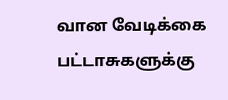வான வேடிக்கை பட்டாசுகளுக்கு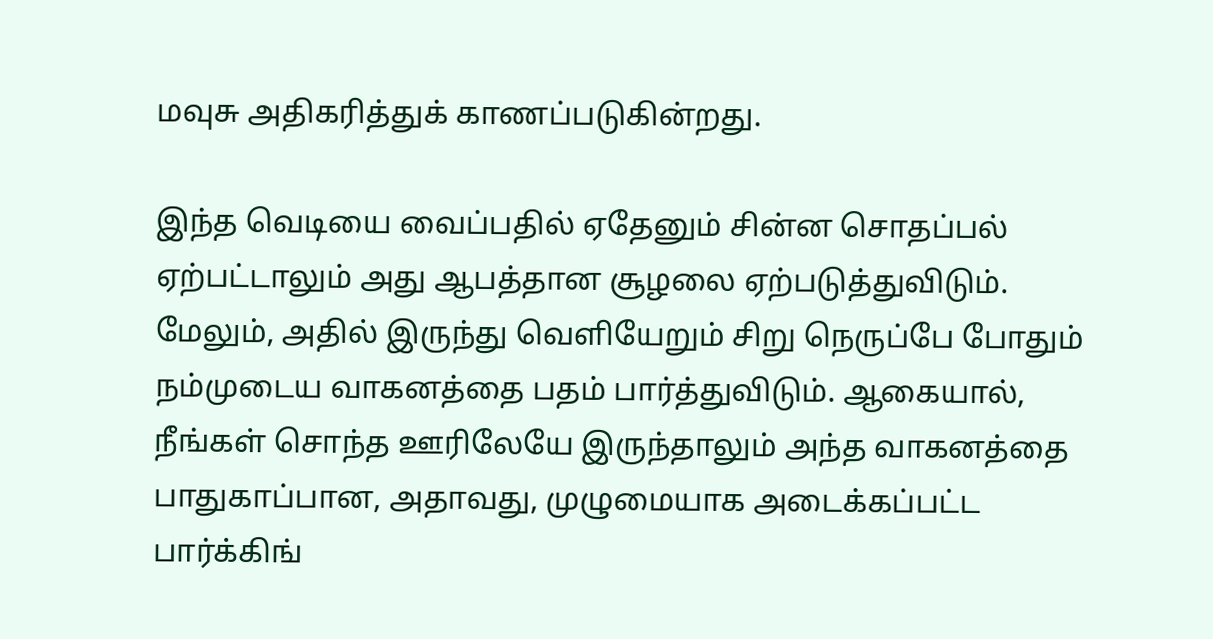மவுசு அதிகரித்துக் காணப்படுகின்றது.

இந்த வெடியை வைப்பதில் ஏதேனும் சின்ன சொதப்பல் ஏற்பட்டாலும் அது ஆபத்தான சூழலை ஏற்படுத்துவிடும். மேலும், அதில் இருந்து வெளியேறும் சிறு நெருப்பே போதும் நம்முடைய வாகனத்தை பதம் பார்த்துவிடும். ஆகையால், நீங்கள் சொந்த ஊரிலேயே இருந்தாலும் அந்த வாகனத்தை பாதுகாப்பான, அதாவது, முழுமையாக அடைக்கப்பட்ட பார்க்கிங்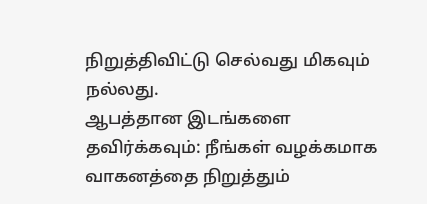நிறுத்திவிட்டு செல்வது மிகவும் நல்லது.
ஆபத்தான இடங்களை தவிர்க்கவும்: நீங்கள் வழக்கமாக வாகனத்தை நிறுத்தும்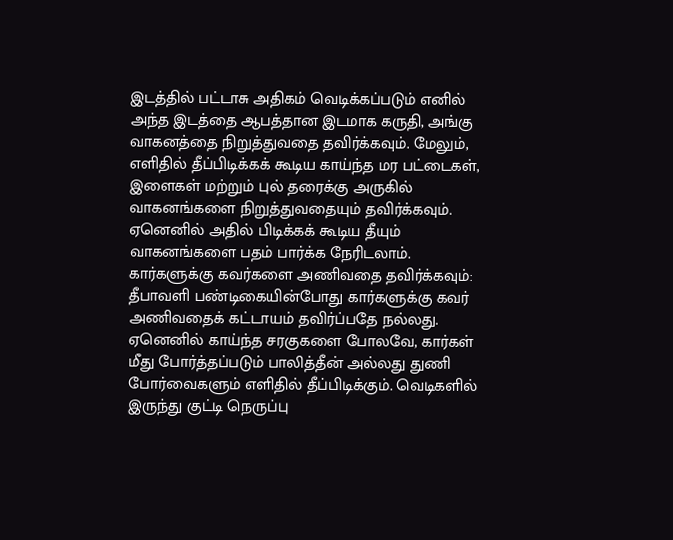இடத்தில் பட்டாசு அதிகம் வெடிக்கப்படும் எனில் அந்த இடத்தை ஆபத்தான இடமாக கருதி, அங்கு வாகனத்தை நிறுத்துவதை தவிர்க்கவும். மேலும், எளிதில் தீப்பிடிக்கக் கூடிய காய்ந்த மர பட்டைகள், இளைகள் மற்றும் புல் தரைக்கு அருகில் வாகனங்களை நிறுத்துவதையும் தவிர்க்கவும். ஏனெனில் அதில் பிடிக்கக் கூடிய தீயும் வாகனங்களை பதம் பார்க்க நேரிடலாம்.
கார்களுக்கு கவர்களை அணிவதை தவிர்க்கவும்: தீபாவளி பண்டிகையின்போது கார்களுக்கு கவர் அணிவதைக் கட்டாயம் தவிர்ப்பதே நல்லது. ஏனெனில் காய்ந்த சரகுகளை போலவே, கார்கள் மீது போர்த்தப்படும் பாலித்தீன் அல்லது துணி போர்வைகளும் எளிதில் தீப்பிடிக்கும். வெடிகளில் இருந்து குட்டி நெருப்பு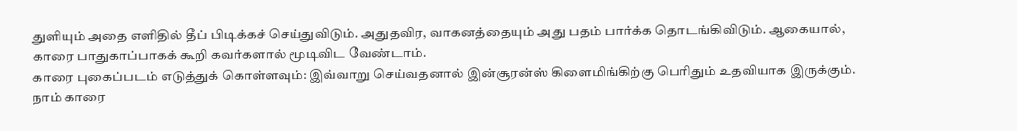துளியும் அதை எளிதில் தீப் பிடிக்கச் செய்துவிடும். அதுதவிர, வாகனத்தையும் அது பதம் பார்க்க தொடங்கிவிடும். ஆகையால், காரை பாதுகாப்பாகக் கூறி கவர்களால் மூடிவிட வேண்டாம்.
காரை புகைப்படம் எடுத்துக் கொள்ளவும்: இவ்வாறு செய்வதனால் இன்சூரன்ஸ் கிளைமிங்கிற்கு பெரிதும் உதவியாக இருக்கும். நாம் காரை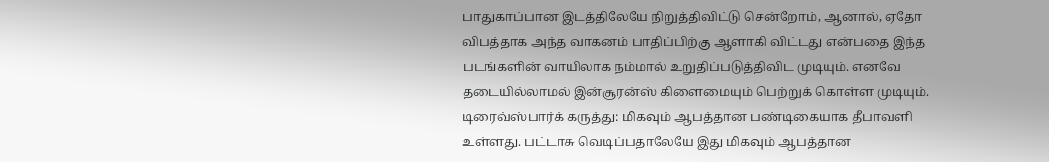பாதுகாப்பான இடத்திலேயே நிறுத்திவிட்டு சென்றோம், ஆனால், ஏதோ விபத்தாக அந்த வாகனம் பாதிப்பிற்கு ஆளாகி விட்டது என்பதை இந்த படங்களின் வாயிலாக நம்மால் உறுதிப்படுத்திவிட முடியும். எனவே தடையில்லாமல் இன்சூரன்ஸ் கிளைமையும் பெற்றுக் கொள்ள முடியும்.
டிரைவ்ஸ்பார்க் கருத்து: மிகவும் ஆபத்தான பண்டிகையாக தீபாவளி உள்ளது. பட்டாசு வெடிப்பதாலேயே இது மிகவும் ஆபத்தான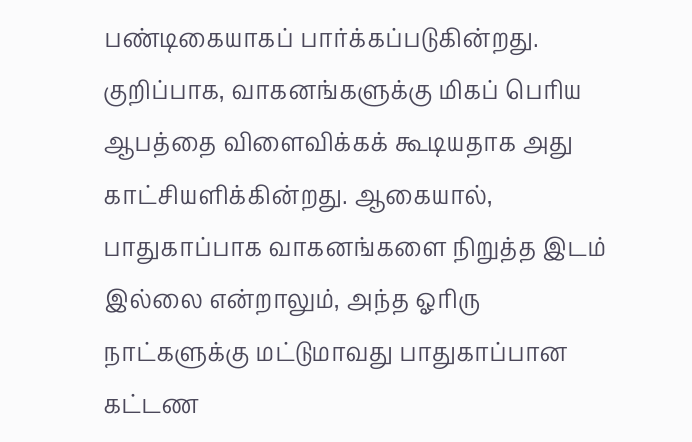பண்டிகையாகப் பார்க்கப்படுகின்றது. குறிப்பாக, வாகனங்களுக்கு மிகப் பெரிய ஆபத்தை விளைவிக்கக் கூடியதாக அது காட்சியளிக்கின்றது. ஆகையால், பாதுகாப்பாக வாகனங்களை நிறுத்த இடம் இல்லை என்றாலும், அந்த ஓரிரு நாட்களுக்கு மட்டுமாவது பாதுகாப்பான கட்டண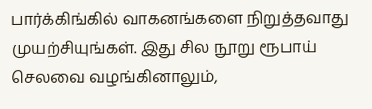பார்க்கிங்கில் வாகனங்களை நிறுத்தவாது முயற்சியுங்கள். இது சில நூறு ரூபாய் செலவை வழங்கினாலும்,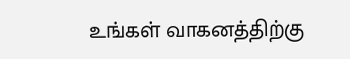உங்கள் வாகனத்திற்கு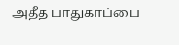அதீத பாதுகாப்பை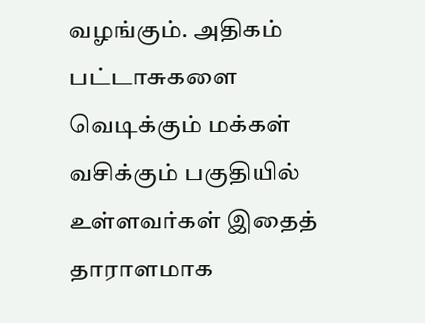வழங்கும். அதிகம் பட்டாசுகளை வெடிக்கும் மக்கள் வசிக்கும் பகுதியில் உள்ளவர்கள் இதைத் தாராளமாக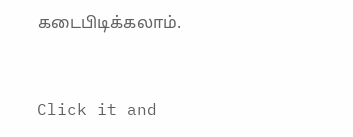கடைபிடிக்கலாம்.


Click it and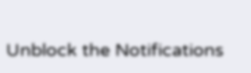Unblock the Notifications